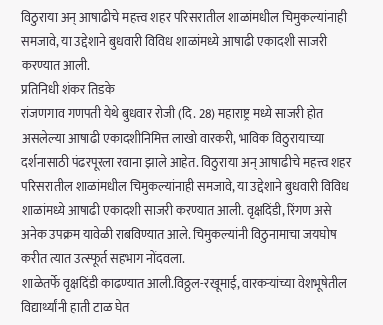विठुराया अन् आषाढीचे महत्त्व शहर परिसरातील शाळांमधील चिमुकल्यांनाही समजावे, या उद्देशाने बुधवारी विविध शाळांमध्ये आषाढी एकादशी साजरी करण्यात आली.
प्रतिनिधी शंकर तिडके
रांजणगाव गणपती येथे बुधवार रोजी (दि. 28) महाराष्ट्र मध्ये साजरी होत असलेल्या आषाढी एकादशीनिमित्त लाखो वारकरी, भाविक विठुरायाच्या दर्शनासाठी पंढरपूरला रवाना झाले आहेत. विठुराया अन् आषाढीचे महत्त्व शहर परिसरातील शाळांमधील चिमुकल्यांनाही समजावे, या उद्देशाने बुधवारी विविध शाळांमध्ये आषाढी एकादशी साजरी करण्यात आली. वृक्षदिंडी, रिंगण असे अनेक उपक्रम यावेळी राबविण्यात आले. चिमुकल्यांनी विठुनामाचा जयघोष करीत त्यात उत्स्फूर्त सहभाग नोंदवला.
शाळेतर्फे वृक्षदिंडी काढण्यात आली.विठ्ठल-रखूमाई, वारकऱ्यांच्या वेशभूषेतील विद्यार्थ्यांनी हाती टाळ घेत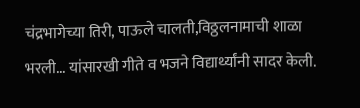चंद्रभागेच्या तिरी, पाऊले चालती,विठ्ठलनामाची शाळा भरली... यांसारखी गीते व भजने विद्यार्थ्यांनी सादर केली.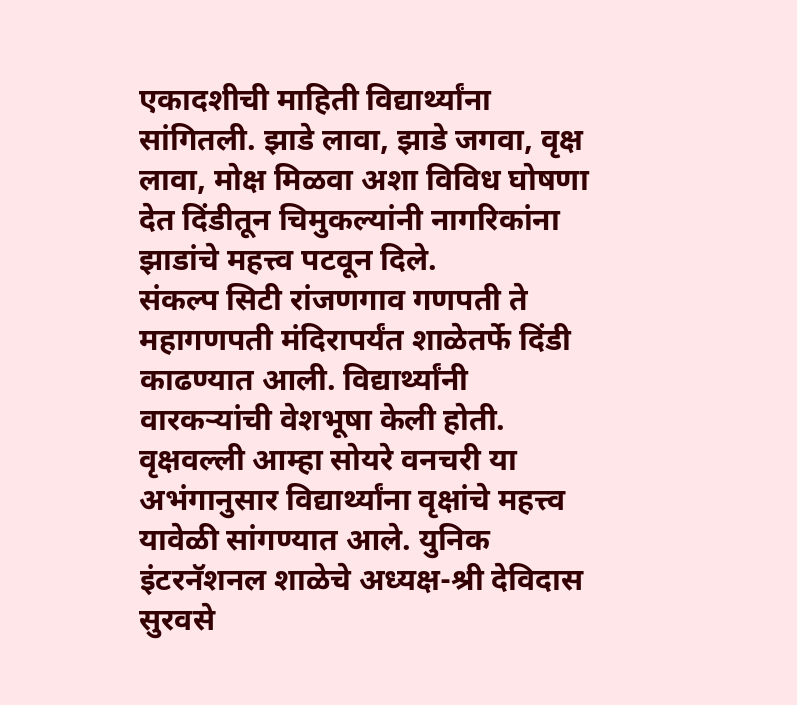एकादशीची माहिती विद्यार्थ्यांना सांगितली. झाडे लावा, झाडे जगवा, वृक्ष लावा, मोक्ष मिळवा अशा विविध घोषणा देत दिंडीतून चिमुकल्यांनी नागरिकांना झाडांचे महत्त्व पटवून दिले.
संकल्प सिटी रांजणगाव गणपती ते महागणपती मंदिरापर्यंत शाळेतर्फे दिंडी काढण्यात आली. विद्यार्थ्यांनी वारकऱ्यांची वेशभूषा केली होती. वृक्षवल्ली आम्हा सोयरे वनचरी या अभंगानुसार विद्यार्थ्यांना वृक्षांचे महत्त्व यावेळी सांगण्यात आले. युनिक इंटरनॅशनल शाळेचे अध्यक्ष-श्री देविदास सुरवसे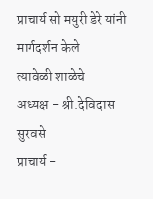प्राचार्य सो मयुरी डेरे यांनी मार्गदर्शन केले
त्यावेळी शाळेचे
अध्यक्ष - श्री.देविदास सुरवसे
प्राचार्य -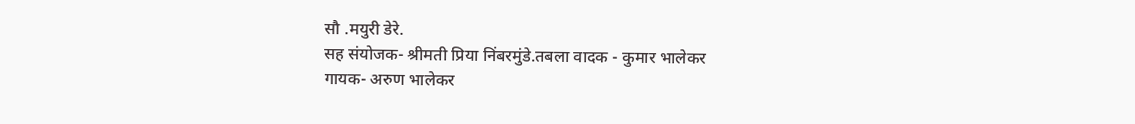सौ .मयुरी डेरे.
सह संयोजक- श्रीमती प्रिया निंबरमुंडे.तबला वादक - कुमार भालेकर
गायक- अरुण भालेकर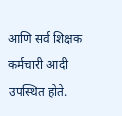आणि सर्व शिक्षक कर्मचारी आदी उपस्थित होते.